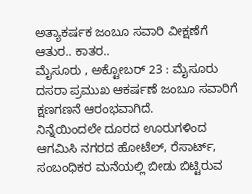ಅತ್ಯಾಕರ್ಷಕ ಜಂಬೂ ಸವಾರಿ ವೀಕ್ಷಣೆಗೆ ಆತುರ.. ಕಾತರ..
ಮೈಸೂರು , ಅಕ್ಟೋಬರ್ 23 : ಮೈಸೂರು ದಸರಾ ಪ್ರಮುಖ ಆಕರ್ಷಣೆ ಜಂಬೂ ಸವಾರಿಗೆ ಕ್ಷಣಗಣನೆ ಆರಂಭವಾಗಿದೆ.
ನಿನ್ನೆಯಿಂದಲೇ ದೂರದ ಊರುಗಳಿಂದ ಆಗಮಿಸಿ ನಗರದ ಹೋಟೆಲ್, ರೆಸಾರ್ಟ್, ಸಂಬಂಧಿಕರ ಮನೆಯಲ್ಲಿ ಬೀಡು ಬಿಟ್ಟಿರುವ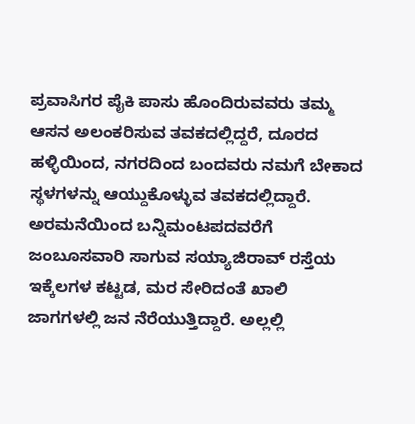ಪ್ರವಾಸಿಗರ ಪೈಕಿ ಪಾಸು ಹೊಂದಿರುವವರು ತಮ್ಮ ಆಸನ ಅಲಂಕರಿಸುವ ತವಕದಲ್ಲಿದ್ದರೆ, ದೂರದ ಹಳ್ಳಿಯಿಂದ, ನಗರದಿಂದ ಬಂದವರು ನಮಗೆ ಬೇಕಾದ ಸ್ಥಳಗಳನ್ನು ಆಯ್ದುಕೊಳ್ಳುವ ತವಕದಲ್ಲಿದ್ದಾರೆ.
ಅರಮನೆಯಿಂದ ಬನ್ನಿಮಂಟಪದವರೆಗೆ ಜಂಬೂಸವಾರಿ ಸಾಗುವ ಸಯ್ಯಾಜಿರಾವ್ ರಸ್ತೆಯ ಇಕ್ಕೆಲಗಳ ಕಟ್ಟಡ, ಮರ ಸೇರಿದಂತೆ ಖಾಲಿ ಜಾಗಗಳಲ್ಲಿ ಜನ ನೆರೆಯುತ್ತಿದ್ದಾರೆ. ಅಲ್ಲಲ್ಲಿ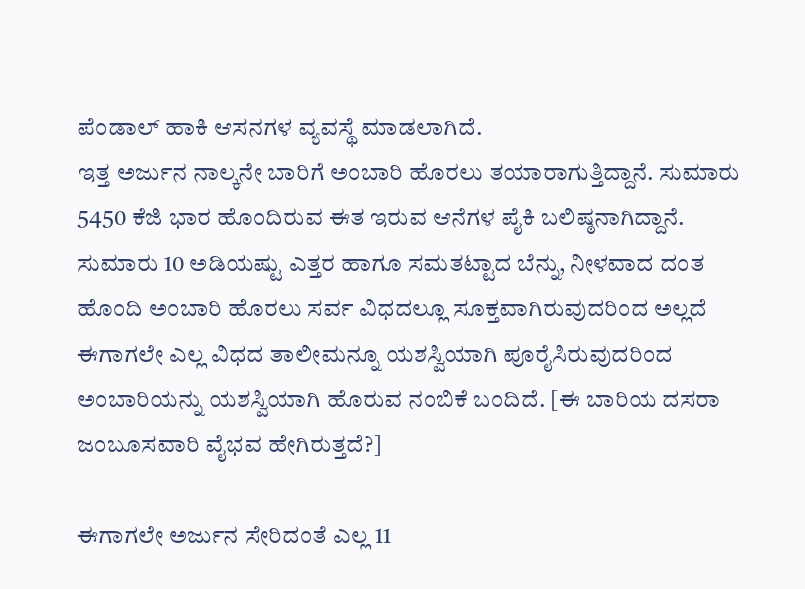ಪೆಂಡಾಲ್ ಹಾಕಿ ಆಸನಗಳ ವ್ಯವಸ್ಥೆ ಮಾಡಲಾಗಿದೆ.
ಇತ್ತ ಅರ್ಜುನ ನಾಲ್ಕನೇ ಬಾರಿಗೆ ಅಂಬಾರಿ ಹೊರಲು ತಯಾರಾಗುತ್ತಿದ್ದಾನೆ. ಸುಮಾರು 5450 ಕೆಜಿ ಭಾರ ಹೊಂದಿರುವ ಈತ ಇರುವ ಆನೆಗಳ ಪೈಕಿ ಬಲಿಷ್ಠನಾಗಿದ್ದಾನೆ. ಸುಮಾರು 10 ಅಡಿಯಷ್ಟು ಎತ್ತರ ಹಾಗೂ ಸಮತಟ್ಟಾದ ಬೆನ್ನು, ನೀಳವಾದ ದಂತ ಹೊಂದಿ ಅಂಬಾರಿ ಹೊರಲು ಸರ್ವ ವಿಧದಲ್ಲೂ ಸೂಕ್ತವಾಗಿರುವುದರಿಂದ ಅಲ್ಲದೆ ಈಗಾಗಲೇ ಎಲ್ಲ ವಿಧದ ತಾಲೀಮನ್ನೂ ಯಶಸ್ವಿಯಾಗಿ ಪೂರೈಸಿರುವುದರಿಂದ ಅಂಬಾರಿಯನ್ನು ಯಶಸ್ವಿಯಾಗಿ ಹೊರುವ ನಂಬಿಕೆ ಬಂದಿದೆ. [ಈ ಬಾರಿಯ ದಸರಾ ಜಂಬೂಸವಾರಿ ವೈಭವ ಹೇಗಿರುತ್ತದೆ?]

ಈಗಾಗಲೇ ಅರ್ಜುನ ಸೇರಿದಂತೆ ಎಲ್ಲ 11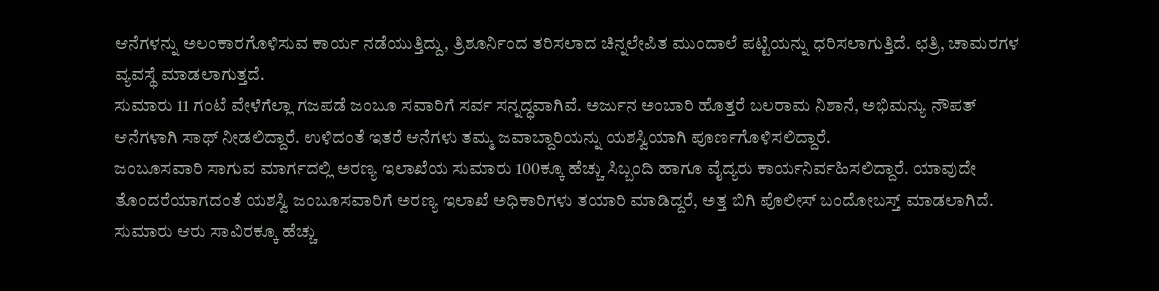ಆನೆಗಳನ್ನು ಅಲಂಕಾರಗೊಳಿಸುವ ಕಾರ್ಯ ನಡೆಯುತ್ತಿದ್ದು, ತ್ರಿಶೂರ್ನಿಂದ ತರಿಸಲಾದ ಚಿನ್ನಲೇಪಿತ ಮುಂದಾಲೆ ಪಟ್ಟಿಯನ್ನು ಧರಿಸಲಾಗುತ್ತಿದೆ. ಛತ್ರಿ, ಚಾಮರಗಳ ವ್ಯವಸ್ಥೆ ಮಾಡಲಾಗುತ್ತದೆ.
ಸುಮಾರು 11 ಗಂಟೆ ವೇಳೆಗೆಲ್ಲಾ ಗಜಪಡೆ ಜಂಬೂ ಸವಾರಿಗೆ ಸರ್ವ ಸನ್ನದ್ಧವಾಗಿವೆ. ಅರ್ಜುನ ಅಂಬಾರಿ ಹೊತ್ತರೆ ಬಲರಾಮ ನಿಶಾನೆ, ಅಭಿಮನ್ಯು ನೌಪತ್ ಆನೆಗಳಾಗಿ ಸಾಥ್ ನೀಡಲಿದ್ದಾರೆ. ಉಳಿದಂತೆ ಇತರೆ ಆನೆಗಳು ತಮ್ಮ ಜವಾಬ್ದಾರಿಯನ್ನು ಯಶಸ್ವಿಯಾಗಿ ಪೂರ್ಣಗೊಳಿಸಲಿದ್ದಾರೆ.
ಜಂಬೂಸವಾರಿ ಸಾಗುವ ಮಾರ್ಗದಲ್ಲಿ ಅರಣ್ಯ ಇಲಾಖೆಯ ಸುಮಾರು 100ಕ್ಕೂ ಹೆಚ್ಚು ಸಿಬ್ಬಂದಿ ಹಾಗೂ ವೈದ್ಯರು ಕಾರ್ಯನಿರ್ವಹಿಸಲಿದ್ದಾರೆ. ಯಾವುದೇ ತೊಂದರೆಯಾಗದಂತೆ ಯಶಸ್ವಿ ಜಂಬೂಸವಾರಿಗೆ ಅರಣ್ಯ ಇಲಾಖೆ ಅಧಿಕಾರಿಗಳು ತಯಾರಿ ಮಾಡಿದ್ದರೆ, ಅತ್ತ ಬಿಗಿ ಪೊಲೀಸ್ ಬಂದೋಬಸ್ತ್ ಮಾಡಲಾಗಿದೆ. ಸುಮಾರು ಆರು ಸಾವಿರಕ್ಕೂ ಹೆಚ್ಚು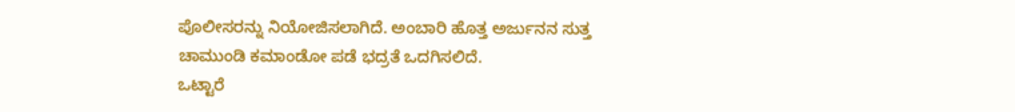ಪೊಲೀಸರನ್ನು ನಿಯೋಜಿಸಲಾಗಿದೆ. ಅಂಬಾರಿ ಹೊತ್ತ ಅರ್ಜುನನ ಸುತ್ತ ಚಾಮುಂಡಿ ಕಮಾಂಡೋ ಪಡೆ ಭದ್ರತೆ ಒದಗಿಸಲಿದೆ.
ಒಟ್ಟಾರೆ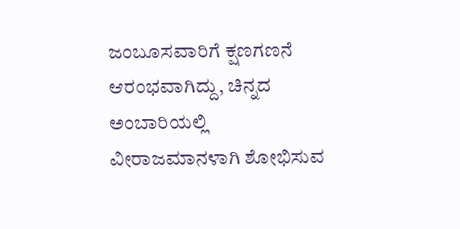ಜಂಬೂಸವಾರಿಗೆ ಕ್ಷಣಗಣನೆ ಆರಂಭವಾಗಿದ್ದು, ಚಿನ್ನದ ಅಂಬಾರಿಯಲ್ಲಿ ವೀರಾಜಮಾನಳಾಗಿ ಶೋಭಿಸುವ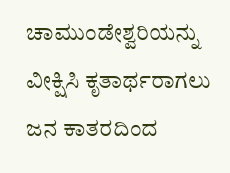ಚಾಮುಂಡೇಶ್ವರಿಯನ್ನು ವೀಕ್ಷಿಸಿ ಕೃತಾರ್ಥರಾಗಲು ಜನ ಕಾತರದಿಂದ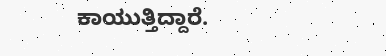ಕಾಯುತ್ತಿದ್ದಾರೆ.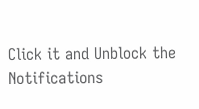Click it and Unblock the Notifications